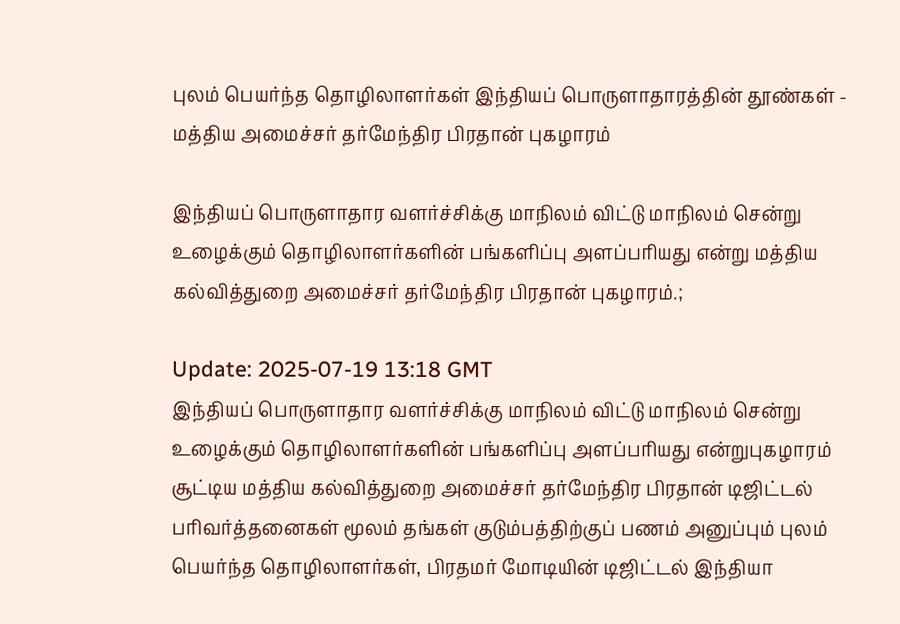புலம் பெயர்ந்த தொழிலாளர்கள் இந்தியப் பொருளாதாரத்தின் தூண்கள் - மத்திய அமைச்சர் தர்மேந்திர பிரதான் புகழாரம்

இந்தியப் பொருளாதார வளர்ச்சிக்கு மாநிலம் விட்டு மாநிலம் சென்று உழைக்கும் தொழிலாளர்களின் பங்களிப்பு அளப்பரியது என்று மத்திய கல்வித்துறை அமைச்சர் தர்மேந்திர பிரதான் புகழாரம்.;

Update: 2025-07-19 13:18 GMT
இந்தியப் பொருளாதார வளர்ச்சிக்கு மாநிலம் விட்டு மாநிலம் சென்று உழைக்கும் தொழிலாளர்களின் பங்களிப்பு அளப்பரியது என்றுபுகழாரம் சூட்டிய மத்திய கல்வித்துறை அமைச்சர் தர்மேந்திர பிரதான் டிஜிட்டல் பரிவர்த்தனைகள் மூலம் தங்கள் குடும்பத்திற்குப் பணம் அனுப்பும் புலம் பெயர்ந்த தொழிலாளர்கள், பிரதமர் மோடியின் டிஜிட்டல் இந்தியா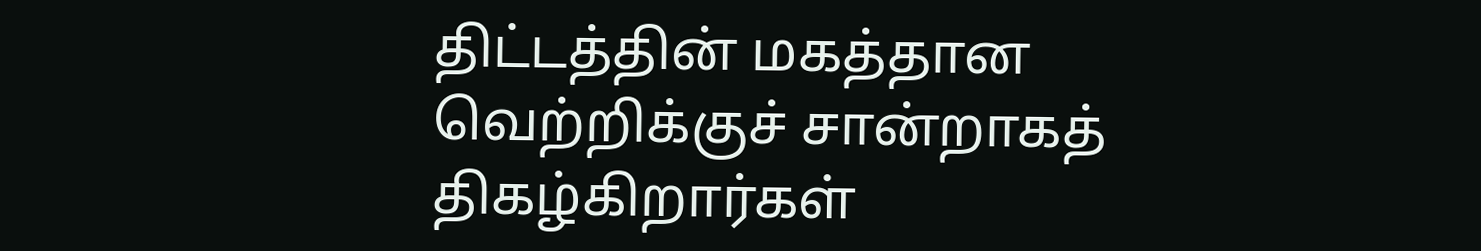திட்டத்தின் மகத்தான வெற்றிக்குச் சான்றாகத் திகழ்கிறார்கள்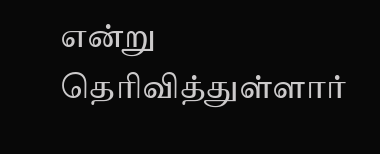என்று தெரிவித்துள்ளார்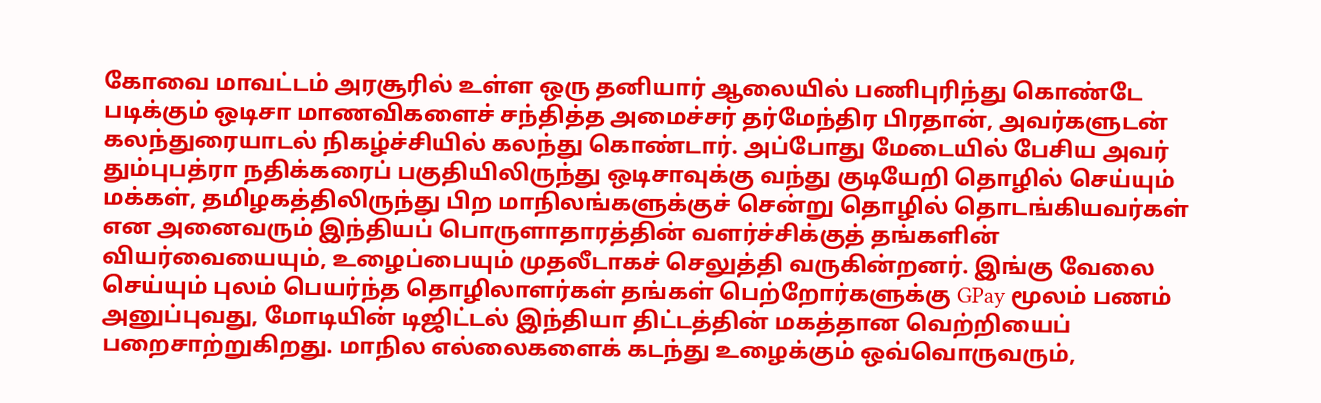கோவை மாவட்டம் அரசூரில் உள்ள ஒரு தனியார் ஆலையில் பணிபுரிந்து கொண்டே படிக்கும் ஒடிசா மாணவிகளைச் சந்தித்த அமைச்சர் தர்மேந்திர பிரதான், அவர்களுடன் கலந்துரையாடல் நிகழ்ச்சியில் கலந்து கொண்டார். அப்போது மேடையில் பேசிய அவர் தும்புபத்ரா நதிக்கரைப் பகுதியிலிருந்து ஒடிசாவுக்கு வந்து குடியேறி தொழில் செய்யும் மக்கள், தமிழகத்திலிருந்து பிற மாநிலங்களுக்குச் சென்று தொழில் தொடங்கியவர்கள் என அனைவரும் இந்தியப் பொருளாதாரத்தின் வளர்ச்சிக்குத் தங்களின் வியர்வையையும், உழைப்பையும் முதலீடாகச் செலுத்தி வருகின்றனர். இங்கு வேலை செய்யும் புலம் பெயர்ந்த தொழிலாளர்கள் தங்கள் பெற்றோர்களுக்கு GPay மூலம் பணம் அனுப்புவது, மோடியின் டிஜிட்டல் இந்தியா திட்டத்தின் மகத்தான வெற்றியைப் பறைசாற்றுகிறது. மாநில எல்லைகளைக் கடந்து உழைக்கும் ஒவ்வொருவரும்,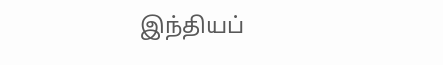இந்தியப்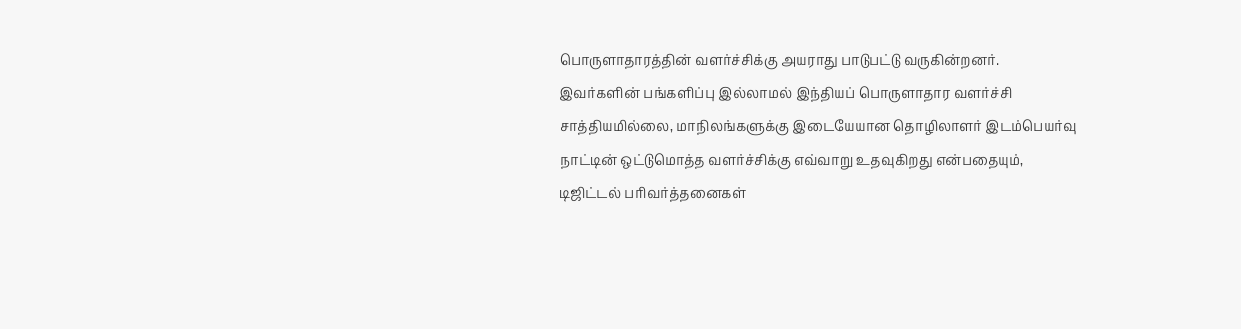பொருளாதாரத்தின் வளர்ச்சிக்கு அயராது பாடுபட்டு வருகின்றனர். இவர்களின் பங்களிப்பு இல்லாமல் இந்தியப் பொருளாதார வளர்ச்சி சாத்தியமில்லை, மாநிலங்களுக்கு இடையேயான தொழிலாளர் இடம்பெயர்வு நாட்டின் ஒட்டுமொத்த வளர்ச்சிக்கு எவ்வாறு உதவுகிறது என்பதையும், டிஜிட்டல் பரிவர்த்தனைகள்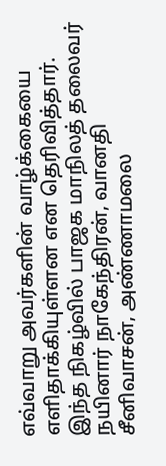எவ்வாறு அவர்களின் வாழ்க்கையை எளிதாக்கியுள்ளன என தெரிவித்தார். இந்த நிகழ்வில் பாஜக மாநிலத் தலைவர் நயினார் நாகேந்திரன், வானதி சீனிவாசன், அண்ணாமலை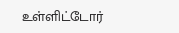உள்ளிட்டோர்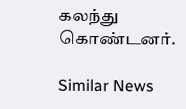கலந்து கொண்டனர்.

Similar News